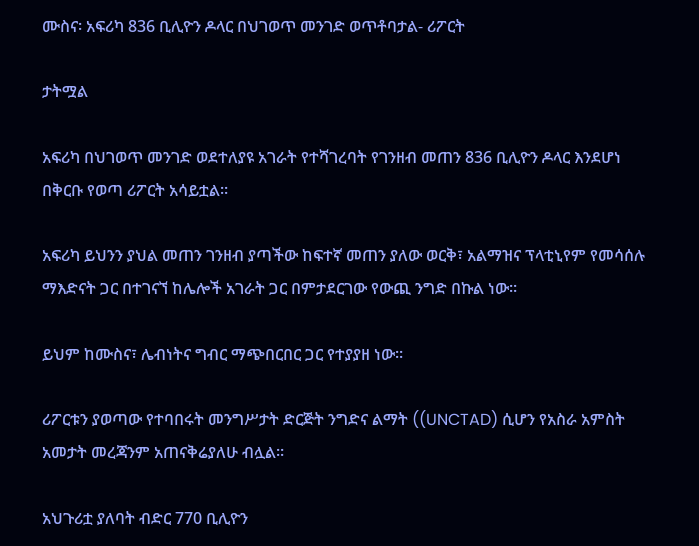ሙስና፡ አፍሪካ 836 ቢሊዮን ዶላር በህገወጥ መንገድ ወጥቶባታል- ሪፖርት

ታትሟል

አፍሪካ በህገወጥ መንገድ ወደተለያዩ አገራት የተሻገረባት የገንዘብ መጠን 836 ቢሊዮን ዶላር እንደሆነ በቅርቡ የወጣ ሪፖርት አሳይቷል።

አፍሪካ ይህንን ያህል መጠን ገንዘብ ያጣችው ከፍተኛ መጠን ያለው ወርቅ፣ አልማዝና ፕላቲኒየም የመሳሰሉ ማእድናት ጋር በተገናኘ ከሌሎች አገራት ጋር በምታደርገው የውጪ ንግድ በኩል ነው።

ይህም ከሙስና፣ ሌብነትና ግብር ማጭበርበር ጋር የተያያዘ ነው።

ሪፖርቱን ያወጣው የተባበሩት መንግሥታት ድርጅት ንግድና ልማት ((UNCTAD) ሲሆን የአስራ አምስት አመታት መረጃንም አጠናቅሬያለሁ ብሏል።

አህጉሪቷ ያለባት ብድር 770 ቢሊዮን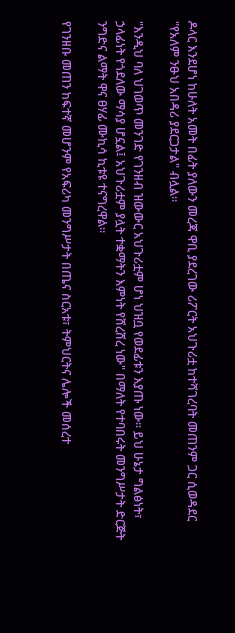ዶላር እንደሆነ ከሁለት አመት በፊት ያለውን መረጃ ዋቢ ያደረገው ሪፖርት አህጉሪቷ ከተሻገረባት መጠንም ጋር ሲወዳደር "የአለም ንፁህ አበዳሪ ያደርጋታል" ብሏል።

"እንዲህ ባለ ህገወጥ መንገድ የገንዘብ ዝውውር አህጉሪቷም ሆነ ህዝቧ የወደፊቱን እያጡ ነው። ይህ ሁኔታ ግልፅነት፣ ኃላፊነት የጎደለው ማሳያ ሆኗል፤ አህጉሪቷም ያሏት ተቋማትን እምነት የሸረሸረ ነው" በማለት የተባበሩት መንግሥታት ድርጅት ንግድና ልማት ዋና ፀሃፊ ሙኪሳ ኪቱዩ ተናግረዋል።

የገንዘቡ መጠን ከፍተኛ መሆንም የአፍሪካ መንግሥታት በጤና ስርአቱ፣ ትምህርትና ሌሎች መሰረተ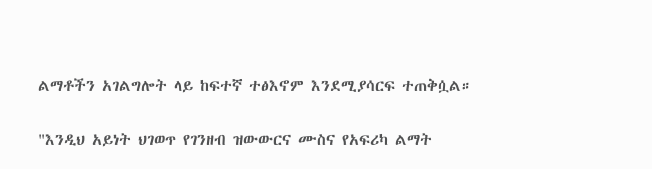ልማቶችን አገልግሎት ላይ ከፍተኛ ተፅእኖም እንደሚያሳርፍ ተጠቅሷል።

"እንዲህ አይነት ህገወጥ የገንዘብ ዝውውርና ሙስና የአፍሪካ ልማት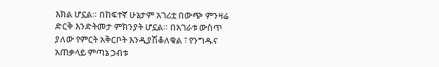እክል ሆኗል። በከፍተኛ ሁኔታም አገሪቷ በውጭ ምንዛሬ ድርቅ እንድትመታ ምክንያት ሆኗል። በአገራቱ ውስጥ ያለው የምርት አቅርቦት እንዲያሽቆለቁል ፣ የንግዱና አጠቃላይ ምጣኔ ኃብቱ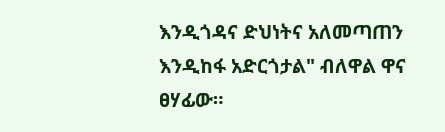እንዲጎዳና ድህነትና አለመጣጠን እንዲከፋ አድርጎታል" ብለዋል ዋና ፀሃፊው።